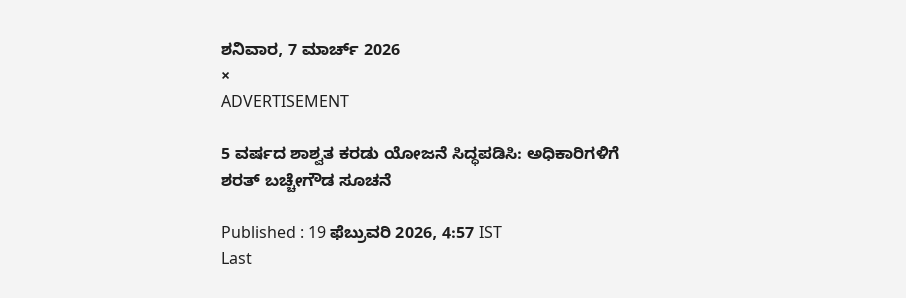ಶನಿವಾರ, 7 ಮಾರ್ಚ್ 2026
×
ADVERTISEMENT

5 ವರ್ಷದ ಶಾಶ್ವತ ಕರಡು ಯೋಜನೆ ಸಿದ್ಧಪಡಿಸಿ: ಅಧಿಕಾರಿಗಳಿಗೆ ಶರತ್ ಬಚ್ಚೇಗೌಡ ಸೂಚನೆ

Published : 19 ಫೆಬ್ರುವರಿ 2026, 4:57 IST
Last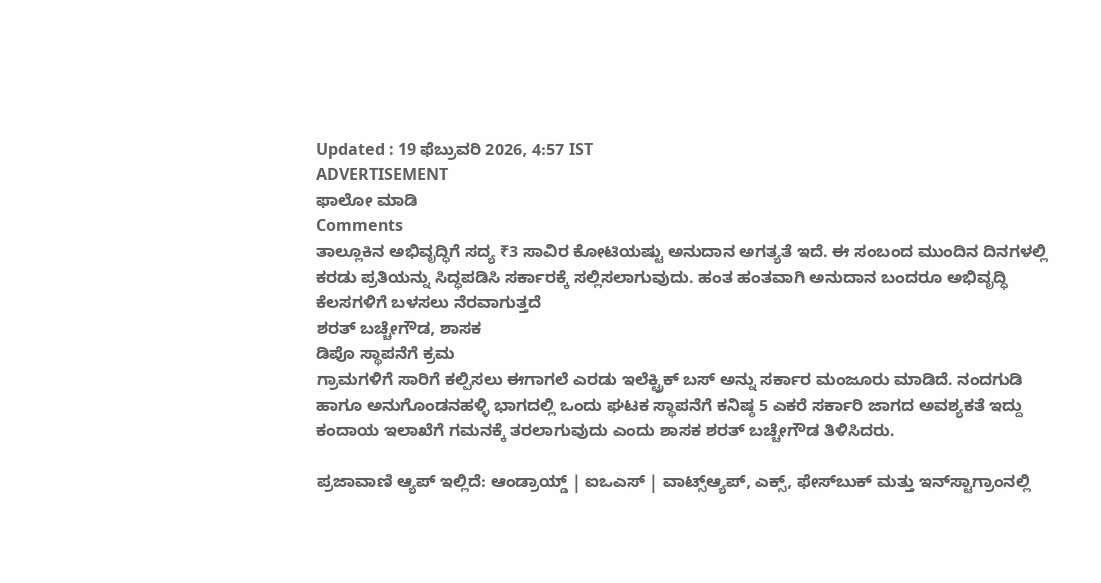Updated : 19 ಫೆಬ್ರುವರಿ 2026, 4:57 IST
ADVERTISEMENT
ಫಾಲೋ ಮಾಡಿ
Comments
ತಾಲ್ಲೂಕಿನ ಅಭಿವೃದ್ಧಿಗೆ ಸದ್ಯ ₹3 ಸಾವಿರ ಕೋಟಿಯಷ್ಟು ಅನುದಾನ ಅಗತ್ಯತೆ ಇದೆ. ಈ ಸಂಬಂದ ಮುಂದಿನ ದಿನಗಳಲ್ಲಿ ಕರಡು ಪ್ರತಿಯನ್ನು ಸಿದ್ಧಪಡಿಸಿ ಸರ್ಕಾರಕ್ಕೆ ಸಲ್ಲಿಸಲಾಗುವುದು. ಹಂತ ಹಂತವಾಗಿ ಅನುದಾನ ಬಂದರೂ ಅಭಿವೃದ್ಧಿ ಕೆಲಸಗಳಿಗೆ ಬಳಸಲು ನೆರವಾಗುತ್ತದೆ
ಶರತ್ ಬಚ್ಚೇಗೌಡ, ಶಾಸಕ
ಡಿಪೊ ಸ್ಥಾಪನೆಗೆ ಕ್ರಮ
ಗ್ರಾಮಗಳಿಗೆ ಸಾರಿಗೆ ಕಲ್ಪಿಸಲು ಈಗಾಗಲೆ ಎರಡು ಇಲೆಕ್ಟ್ರಿಕ್ ಬಸ್ ಅನ್ನು ಸರ್ಕಾರ ಮಂಜೂರು ಮಾಡಿದೆ. ನಂದಗುಡಿ ಹಾಗೂ ಅನುಗೊಂಡನಹಳ್ಳಿ ಭಾಗದಲ್ಲಿ ಒಂದು ಘಟಕ ಸ್ಥಾಪನೆಗೆ ಕನಿಷ್ಠ 5 ಎಕರೆ ಸರ್ಕಾರಿ ಜಾಗದ ಅವಶ್ಯಕತೆ ಇದ್ದು ಕಂದಾಯ ಇಲಾಖೆಗೆ ಗಮನಕ್ಕೆ ತರಲಾಗುವುದು ಎಂದು ಶಾಸಕ ಶರತ್‌ ಬಚ್ಚೇಗೌಡ ತಿಳಿಸಿದರು.

ಪ್ರಜಾವಾಣಿ ಆ್ಯಪ್ ಇಲ್ಲಿದೆ: ಆಂಡ್ರಾಯ್ಡ್ | ಐಒಎಸ್ | ವಾಟ್ಸ್ಆ್ಯಪ್, ಎಕ್ಸ್, ಫೇಸ್‌ಬುಕ್ ಮತ್ತು ಇನ್‌ಸ್ಟಾಗ್ರಾಂನಲ್ಲಿ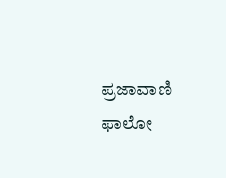ಪ್ರಜಾವಾಣಿ ಫಾಲೋ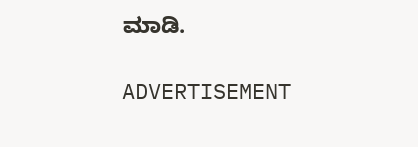ಮಾಡಿ.

ADVERTISEMENT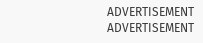ADVERTISEMENT
ADVERTISEMENT